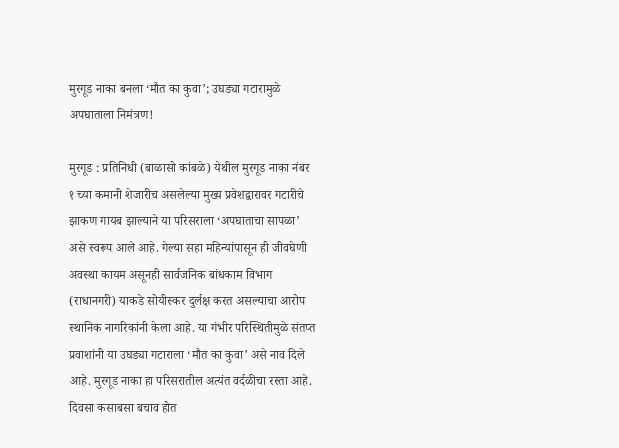मुरगूड नाका बनला ‘मौत का कुवा’; उघड्या गटारामुळे अपघाताला निमंत्रण!

मुरगूड : प्रतिनिधी (बाळासो कांबळे) येथील मुरगूड नाका नंबर १ च्या कमानी शेजारीच असलेल्या मुख्य प्रवेशद्वारावर गटारीचे झाकण गायब झाल्याने या परिसराला ‘अपघाताचा सापळा’ असे स्वरूप आले आहे. गेल्या सहा महिन्यांपासून ही जीवघेणी अवस्था कायम असूनही सार्वजनिक बांधकाम विभाग (राधानगरी) याकडे सोयीस्कर दुर्लक्ष करत असल्याचा आरोप स्थानिक नागरिकांनी केला आहे. या गंभीर परिस्थितीमुळे संतप्त प्रवाशांनी या उघड्या गटाराला ‘मौत का कुवा’ असे नाव दिले आहे. मुरगूड नाका हा परिसरातील अत्यंत वर्दळीचा रस्ता आहे. दिवसा कसाबसा बचाव होत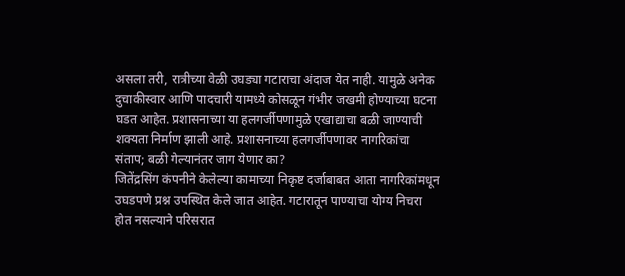असला तरी, रात्रीच्या वेळी उघड्या गटाराचा अंदाज येत नाही. यामुळे अनेक दुचाकीस्वार आणि पादचारी यामध्ये कोसळून गंभीर जखमी होण्याच्या घटना घडत आहेत. प्रशासनाच्या या हलगर्जीपणामुळे एखाद्याचा बळी जाण्याची शक्यता निर्माण झाली आहे. प्रशासनाच्या हलगर्जीपणावर नागरिकांचा संताप; बळी गेल्यानंतर जाग येणार का?
जितेंद्रसिंग कंपनीने केलेल्या कामाच्या निकृष्ट दर्जाबाबत आता नागरिकांमधून उघडपणे प्रश्न उपस्थित केले जात आहेत. गटारातून पाण्याचा योग्य निचरा होत नसल्याने परिसरात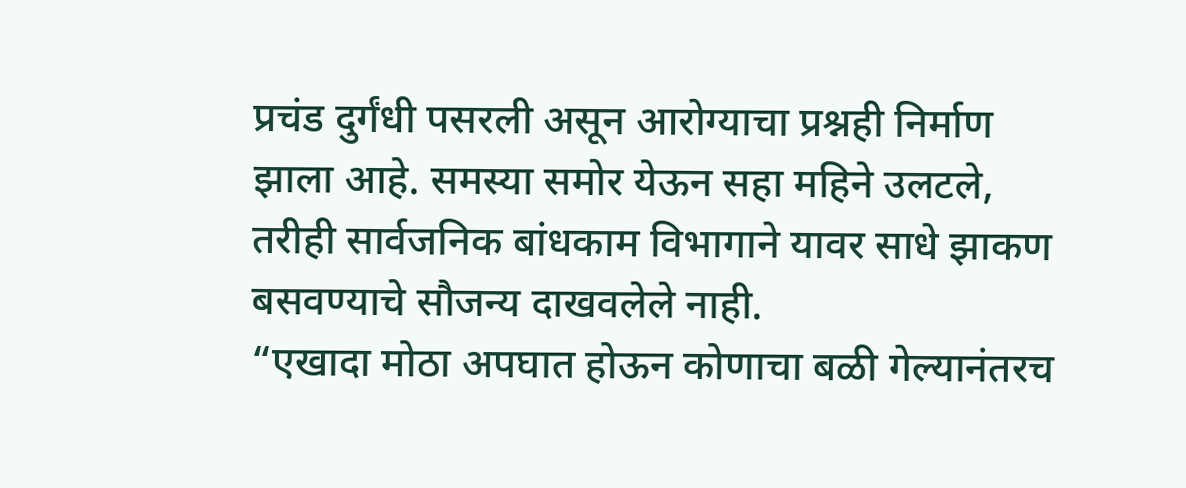प्रचंड दुर्गंधी पसरली असून आरोग्याचा प्रश्नही निर्माण झाला आहे. समस्या समोर येऊन सहा महिने उलटले, तरीही सार्वजनिक बांधकाम विभागाने यावर साधे झाकण बसवण्याचे सौजन्य दाखवलेले नाही.
“एखादा मोठा अपघात होऊन कोणाचा बळी गेल्यानंतरच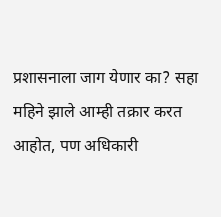प्रशासनाला जाग येणार का? सहा महिने झाले आम्ही तक्रार करत आहोत, पण अधिकारी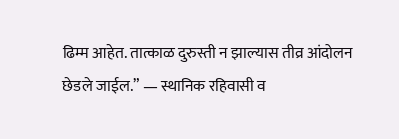ढिम्म आहेत. तात्काळ दुरुस्ती न झाल्यास तीव्र आंदोलन छेडले जाईल.” — स्थानिक रहिवासी व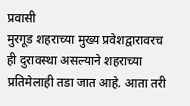प्रवासी
मुरगूड शहराच्या मुख्य प्रवेशद्वारावरच ही दुरावस्था असल्याने शहराच्या प्रतिमेलाही तडा जात आहे. आता तरी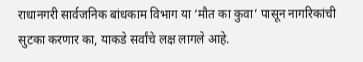राधानगरी सार्वजनिक बांधकाम विभाग या ‘मौत का कुवा’ पासून नागरिकांची सुटका करणार का, याकडे सर्वांचे लक्ष लागले आहे.